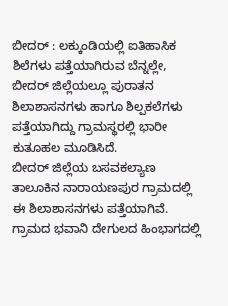ಬೀದರ್ : ಲಕ್ಕುಂಡಿಯಲ್ಲಿ ಐತಿಹಾಸಿಕ ಶಿಲೆಗಳು ಪತ್ತೆಯಾಗಿರುವ ಬೆನ್ನಲ್ಲೇ, ಬೀದರ್ ಜಿಲ್ಲೆಯಲ್ಲೂ ಪುರಾತನ ಶಿಲಾಶಾಸನಗಳು ಹಾಗೂ ಶಿಲ್ಪಕಲೆಗಳು ಪತ್ತೆಯಾಗಿದ್ದು ಗ್ರಾಮಸ್ಥರಲ್ಲಿ ಭಾರೀ ಕುತೂಹಲ ಮೂಡಿಸಿದೆ.
ಬೀದರ್ ಜಿಲ್ಲೆಯ ಬಸವಕಲ್ಯಾಣ ತಾಲೂಕಿನ ನಾರಾಯಣಪುರ ಗ್ರಾಮದಲ್ಲಿ ಈ ಶಿಲಾಶಾಸನಗಳು ಪತ್ತೆಯಾಗಿವೆ. ಗ್ರಾಮದ ಭವಾನಿ ದೇಗುಲದ ಹಿಂಭಾಗದಲ್ಲಿ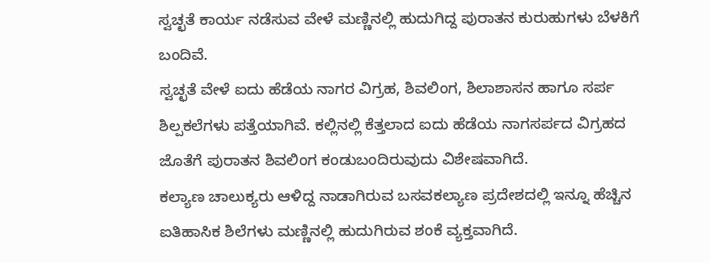ಸ್ವಚ್ಛತೆ ಕಾರ್ಯ ನಡೆಸುವ ವೇಳೆ ಮಣ್ಣಿನಲ್ಲಿ ಹುದುಗಿದ್ದ ಪುರಾತನ ಕುರುಹುಗಳು ಬೆಳಕಿಗೆ ಬಂದಿವೆ.
ಸ್ವಚ್ಛತೆ ವೇಳೆ ಐದು ಹೆಡೆಯ ನಾಗರ ವಿಗ್ರಹ, ಶಿವಲಿಂಗ, ಶಿಲಾಶಾಸನ ಹಾಗೂ ಸರ್ಪ ಶಿಲ್ಪಕಲೆಗಳು ಪತ್ತೆಯಾಗಿವೆ. ಕಲ್ಲಿನಲ್ಲಿ ಕೆತ್ತಲಾದ ಐದು ಹೆಡೆಯ ನಾಗಸರ್ಪದ ವಿಗ್ರಹದ ಜೊತೆಗೆ ಪುರಾತನ ಶಿವಲಿಂಗ ಕಂಡುಬಂದಿರುವುದು ವಿಶೇಷವಾಗಿದೆ.
ಕಲ್ಯಾಣ ಚಾಲುಕ್ಯರು ಆಳಿದ್ದ ನಾಡಾಗಿರುವ ಬಸವಕಲ್ಯಾಣ ಪ್ರದೇಶದಲ್ಲಿ ಇನ್ನೂ ಹೆಚ್ಚಿನ ಐತಿಹಾಸಿಕ ಶಿಲೆಗಳು ಮಣ್ಣಿನಲ್ಲಿ ಹುದುಗಿರುವ ಶಂಕೆ ವ್ಯಕ್ತವಾಗಿದೆ.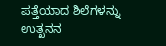ಪತ್ತೆಯಾದ ಶಿಲೆಗಳನ್ನು ಉತ್ಖನನ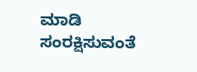ಮಾಡಿ ಸಂರಕ್ಷಿಸುವಂತೆ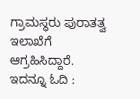ಗ್ರಾಮಸ್ಥರು ಪುರಾತತ್ವ ಇಲಾಖೆಗೆ ಆಗ್ರಹಿಸಿದ್ದಾರೆ.
ಇದನ್ನೂ ಓದಿ :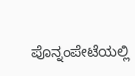ಪೊನ್ನಂಪೇಟೆಯಲ್ಲಿ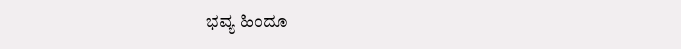ಭವ್ಯ ಹಿಂದೂ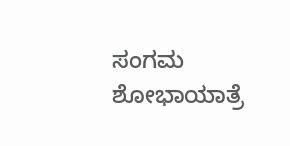ಸಂಗಮ ಶೋಭಾಯಾತ್ರೆ